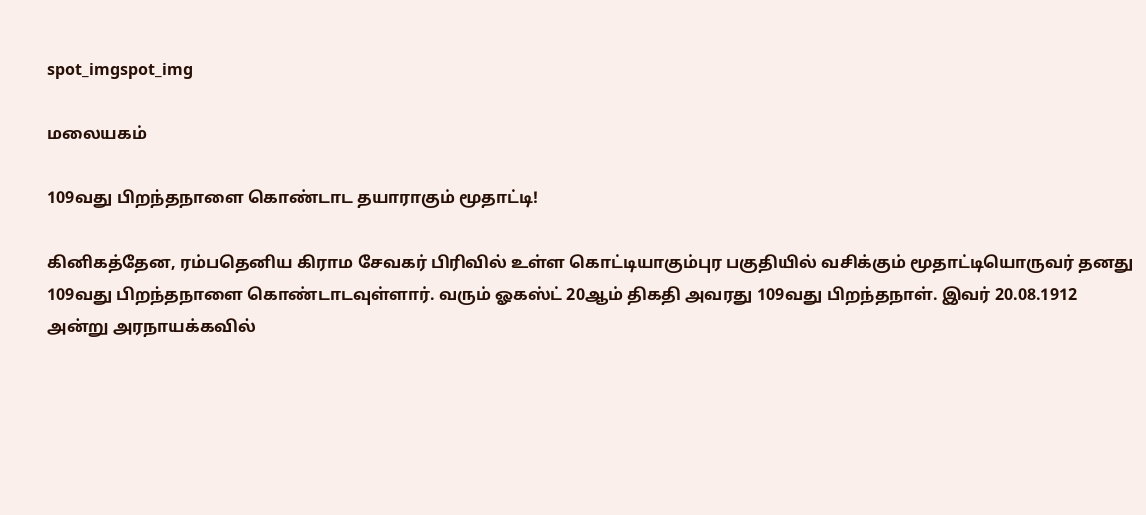spot_imgspot_img

மலையகம்

109வது பிறந்தநாளை கொண்டாட தயாராகும் மூதாட்டி!

கினிகத்தேன, ரம்பதெனிய கிராம சேவகர் பிரிவில் உள்ள கொட்டியாகும்புர பகுதியில் வசிக்கும் மூதாட்டியொருவர் தனது 109வது பிறந்தநாளை கொண்டாடவுள்ளார். வரும் ஓகஸ்ட் 20ஆம் திகதி அவரது 109வது பிறந்தநாள். இவர் 20.08.1912 அன்று அரநாயக்கவில்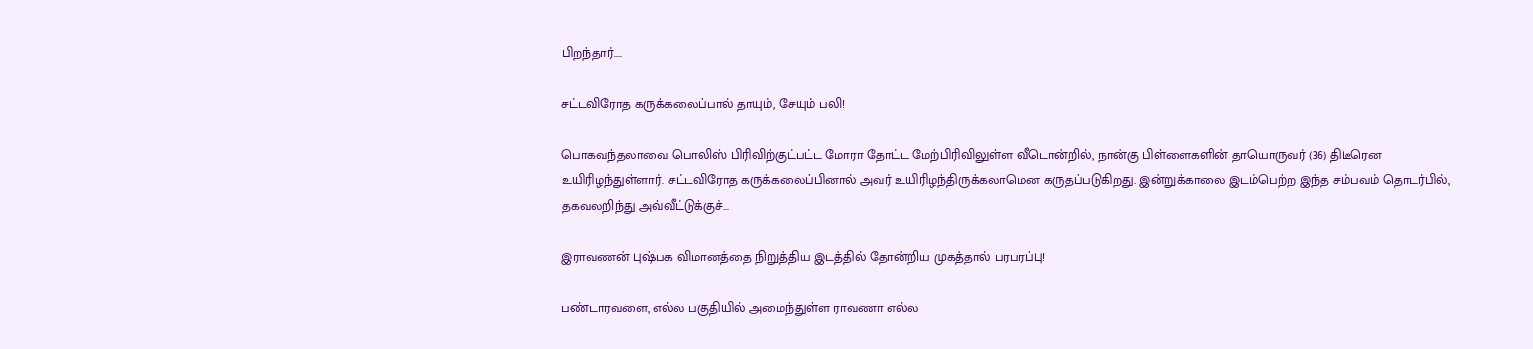பிறந்தார்....

சட்டவிரோத கருக்கலைப்பால் தாயும், சேயும் பலி!

பொகவந்தலாவை பொலிஸ் பிரிவிற்குட்பட்ட மோரா தோட்ட மேற்பிரிவிலுள்ள வீடொன்றில், நான்கு பிள்ளைகளின் தாயொருவர் (36) திடீரென உயிரிழந்துள்ளார். சட்டவிரோத கருக்கலைப்பினால் அவர் உயிரிழந்திருக்கலாமென கருதப்படுகிறது. இன்றுக்காலை இடம்பெற்ற இந்த சம்பவம் தொடர்பில், தகவலறிந்து அவ்வீட்டுக்குச்...

இராவணன் புஷ்பக விமானத்தை நிறுத்திய இடத்தில் தோன்றிய முகத்தால் பரபரப்பு!

பண்டாரவளை, எல்ல பகுதியில் அமைந்துள்ள ராவணா எல்ல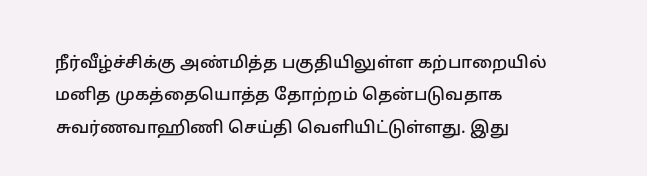நீர்வீழ்ச்சிக்கு அண்மித்த பகுதியிலுள்ள கற்பாறையில் மனித முகத்தையொத்த தோற்றம் தென்படுவதாக சுவர்ணவாஹிணி செய்தி வெளியிட்டுள்ளது. இது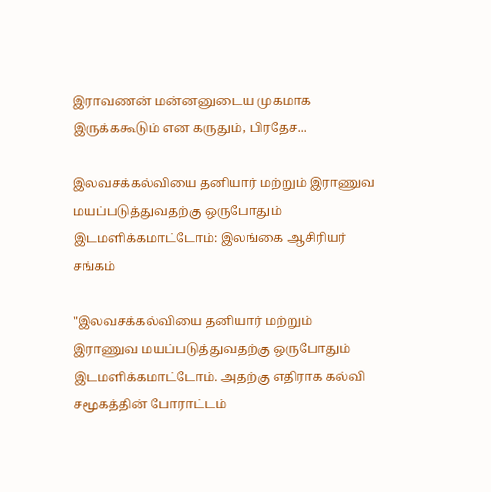இராவணன் மன்னனுடைய முகமாக இருக்ககூடும் என கருதும், பிரதேச...

இலவசக்கல்வியை தனியார் மற்றும் இராணுவ மயப்படுத்துவதற்கு ஒருபோதும் இடமளிக்கமாட்டோம்: இலங்கை ஆசிரியர் சங்கம்

"இலவசக்கல்வியை தனியார் மற்றும் இராணுவ மயப்படுத்துவதற்கு ஒருபோதும் இடமளிக்கமாட்டோம். அதற்கு எதிராக கல்வி சமூகத்தின் போராட்டம்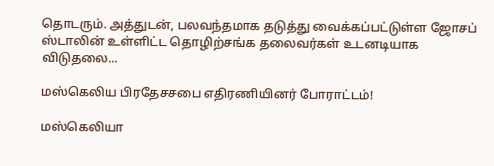தொடரும். அத்துடன், பலவந்தமாக தடுத்து வைக்கப்பட்டுள்ள ஜோசப் ஸ்டாலின் உள்ளிட்ட தொழிற்சங்க தலைவர்கள் உடனடியாக விடுதலை...

மஸ்கெலிய பிரதேசசபை எதிரணியினர் போராட்டம்!

மஸ்கெலியா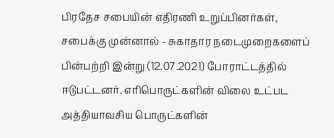பிரதேச சபையின் எதிரணி உறுப்பினர்கள், சபைக்கு முன்னால் - சுகாதார நடைமுறைகளைப் பின்பற்றி இன்று (12.07.2021) போராட்டத்தில் ஈடுபட்டனர். எரிபொருட்களின் விலை உட்பட அத்தியாவசிய பொருட்களின்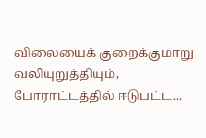விலையைக் குறைக்குமாறு வலியுறுத்தியும், போராட்டத்தில் ஈடுபட்ட...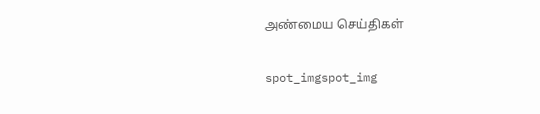அண்மைய செய்திகள்

spot_imgspot_img